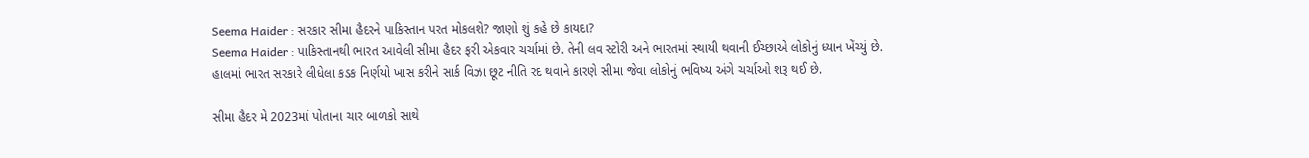Seema Haider : સરકાર સીમા હૈદરને પાકિસ્તાન પરત મોકલશે? જાણો શું કહે છે કાયદા?
Seema Haider : પાકિસ્તાનથી ભારત આવેલી સીમા હૈદર ફરી એકવાર ચર્ચામાં છે. તેની લવ સ્ટોરી અને ભારતમાં સ્થાયી થવાની ઈચ્છાએ લોકોનું ધ્યાન ખેંચ્યું છે.
હાલમાં ભારત સરકારે લીધેલા કડક નિર્ણયો ખાસ કરીને સાર્ક વિઝા છૂટ નીતિ રદ થવાને કારણે સીમા જેવા લોકોનું ભવિષ્ય અંગે ચર્ચાઓ શરૂ થઈ છે.

સીમા હૈદર મે 2023માં પોતાના ચાર બાળકો સાથે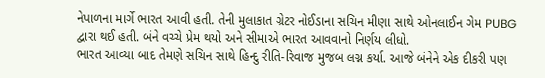નેપાળના માર્ગે ભારત આવી હતી. તેની મુલાકાત ગ્રેટર નોઈડાના સચિન મીણા સાથે ઓનલાઈન ગેમ PUBG દ્વારા થઈ હતી. બંને વચ્ચે પ્રેમ થયો અને સીમાએ ભારત આવવાનો નિર્ણય લીધો.
ભારત આવ્યા બાદ તેમણે સચિન સાથે હિન્દુ રીતિ-રિવાજ મુજબ લગ્ન કર્યા. આજે બંનેને એક દીકરી પણ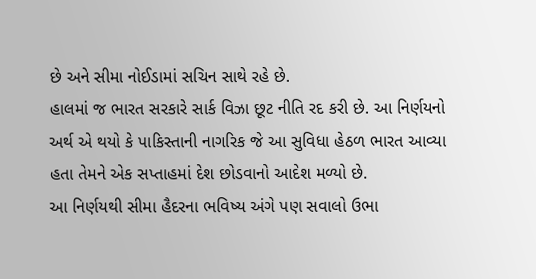છે અને સીમા નોઈડામાં સચિન સાથે રહે છે.
હાલમાં જ ભારત સરકારે સાર્ક વિઝા છૂટ નીતિ રદ કરી છે. આ નિર્ણયનો અર્થ એ થયો કે પાકિસ્તાની નાગરિક જે આ સુવિધા હેઠળ ભારત આવ્યા હતા તેમને એક સપ્તાહમાં દેશ છોડવાનો આદેશ મળ્યો છે.
આ નિર્ણયથી સીમા હૈદરના ભવિષ્ય અંગે પણ સવાલો ઉભા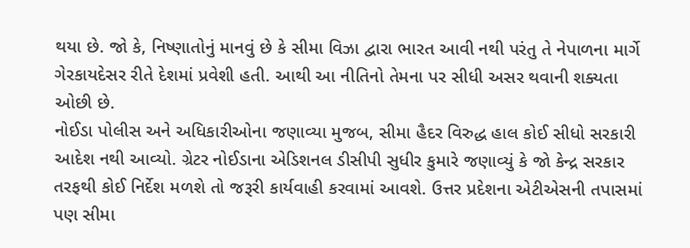થયા છે. જો કે, નિષ્ણાતોનું માનવું છે કે સીમા વિઝા દ્વારા ભારત આવી નથી પરંતુ તે નેપાળના માર્ગે ગેરકાયદેસર રીતે દેશમાં પ્રવેશી હતી. આથી આ નીતિનો તેમના પર સીધી અસર થવાની શક્યતા ઓછી છે.
નોઈડા પોલીસ અને અધિકારીઓના જણાવ્યા મુજબ, સીમા હૈદર વિરુદ્ધ હાલ કોઈ સીધો સરકારી આદેશ નથી આવ્યો. ગ્રેટર નોઈડાના એડિશનલ ડીસીપી સુધીર કુમારે જણાવ્યું કે જો કેન્દ્ર સરકાર તરફથી કોઈ નિર્દેશ મળશે તો જરૂરી કાર્યવાહી કરવામાં આવશે. ઉત્તર પ્રદેશના એટીએસની તપાસમાં પણ સીમા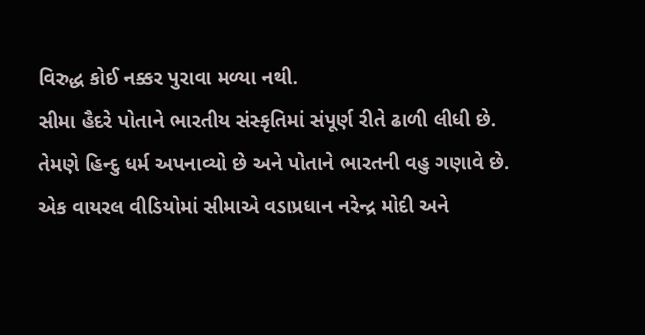વિરુદ્ધ કોઈ નક્કર પુરાવા મળ્યા નથી.
સીમા હૈદરે પોતાને ભારતીય સંસ્કૃતિમાં સંપૂર્ણ રીતે ઢાળી લીધી છે. તેમણે હિન્દુ ધર્મ અપનાવ્યો છે અને પોતાને ભારતની વહુ ગણાવે છે. એક વાયરલ વીડિયોમાં સીમાએ વડાપ્રધાન નરેન્દ્ર મોદી અને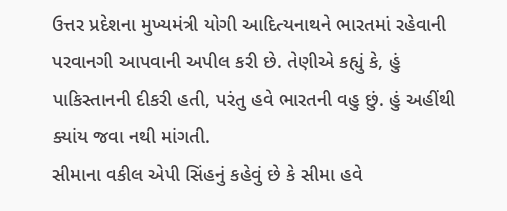ઉત્તર પ્રદેશના મુખ્યમંત્રી યોગી આદિત્યનાથને ભારતમાં રહેવાની પરવાનગી આપવાની અપીલ કરી છે. તેણીએ કહ્યું કે, હું પાકિસ્તાનની દીકરી હતી, પરંતુ હવે ભારતની વહુ છું. હું અહીંથી ક્યાંય જવા નથી માંગતી.
સીમાના વકીલ એપી સિંહનું કહેવું છે કે સીમા હવે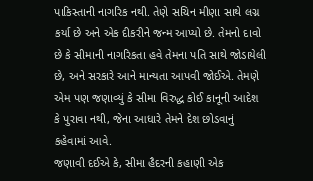પાકિસ્તાની નાગરિક નથી. તેણે સચિન મીણા સાથે લગ્ન કર્યા છે અને એક દીકરીને જન્મ આપ્યો છે. તેમનો દાવો છે કે સીમાની નાગરિકતા હવે તેમના પતિ સાથે જોડાયેલી છે, અને સરકારે આને માન્યતા આપવી જોઈએ. તેમણે એમ પણ જણાવ્યું કે સીમા વિરુદ્ધ કોઈ કાનૂની આદેશ કે પુરાવા નથી, જેના આધારે તેમને દેશ છોડવાનું કહેવામાં આવે.
જણાવી દઈએ કે, સીમા હૈદરની કહાણી એક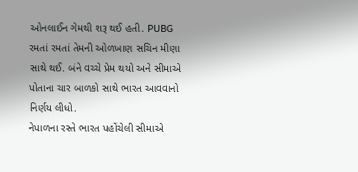ઓનલાઈન ગેમથી શરૂ થઈ હતી. PUBG રમતાં રમતાં તેમની ઓળખાણ સચિન મીણા સાથે થઈ. બંને વચ્ચે પ્રેમ થયો અને સીમાએ પોતાના ચાર બાળકો સાથે ભારત આવવાનો નિર્ણય લીધો.
નેપાળના રસ્તે ભારત પહોંચેલી સીમાએ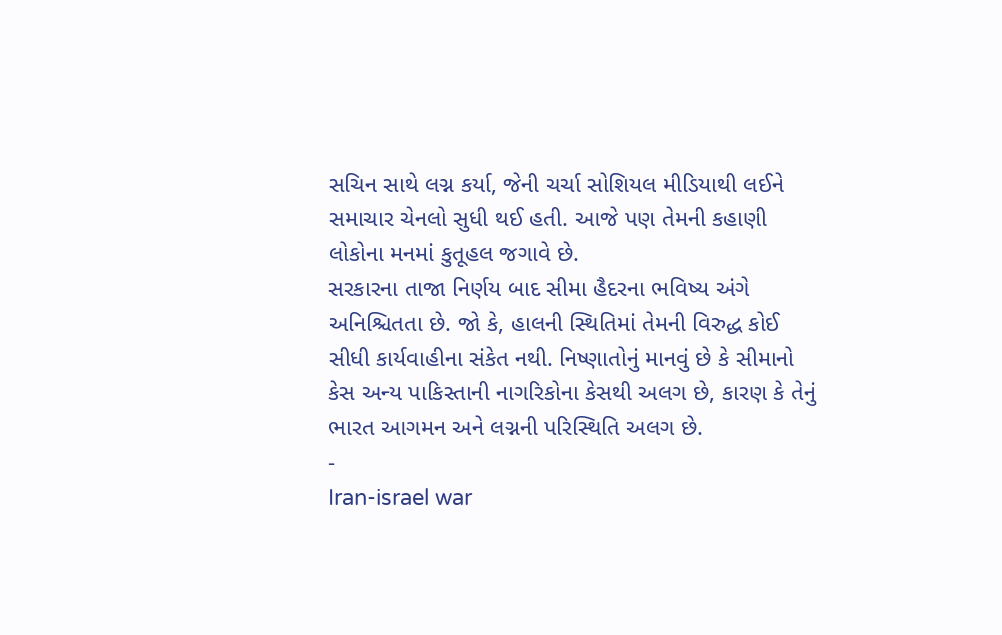સચિન સાથે લગ્ન કર્યા, જેની ચર્ચા સોશિયલ મીડિયાથી લઈને સમાચાર ચેનલો સુધી થઈ હતી. આજે પણ તેમની કહાણી લોકોના મનમાં કુતૂહલ જગાવે છે.
સરકારના તાજા નિર્ણય બાદ સીમા હૈદરના ભવિષ્ય અંગે અનિશ્ચિતતા છે. જો કે, હાલની સ્થિતિમાં તેમની વિરુદ્ધ કોઈ સીધી કાર્યવાહીના સંકેત નથી. નિષ્ણાતોનું માનવું છે કે સીમાનો કેસ અન્ય પાકિસ્તાની નાગરિકોના કેસથી અલગ છે, કારણ કે તેનું ભારત આગમન અને લગ્નની પરિસ્થિતિ અલગ છે.
-
Iran-israel war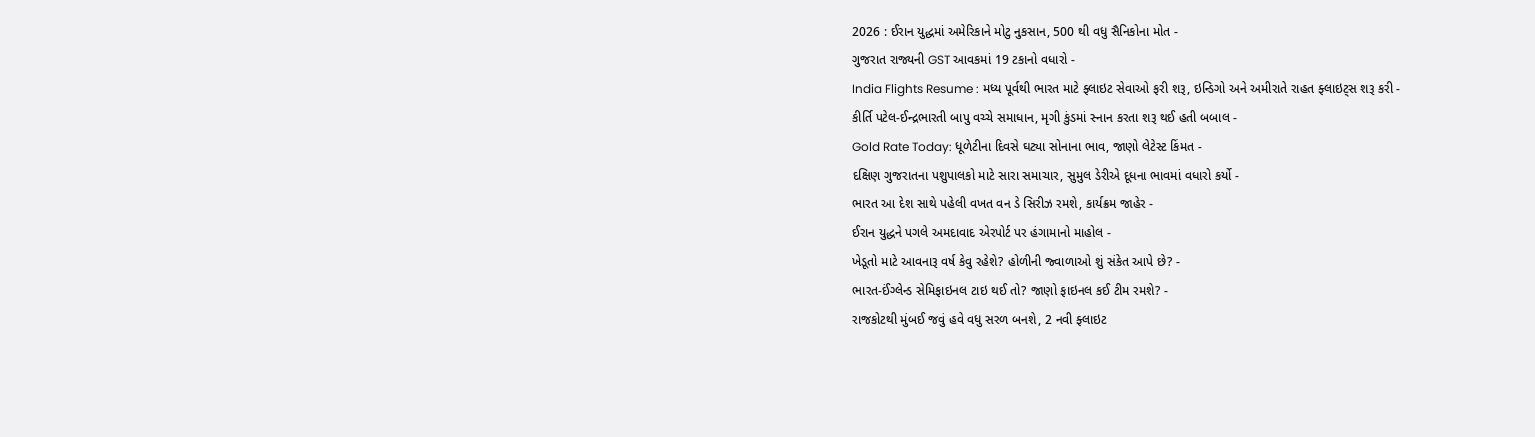2026 : ઈરાન યુદ્ધમાં અમેરિકાને મોટુ નુકસાન, 500 થી વધુ સૈનિકોના મોત -
ગુજરાત રાજ્યની GST આવકમાં 19 ટકાનો વધારો -
India Flights Resume : મધ્ય પૂર્વથી ભારત માટે ફ્લાઇટ સેવાઓ ફરી શરૂ, ઇન્ડિગો અને અમીરાતે રાહત ફ્લાઇટ્સ શરૂ કરી -
કીર્તિ પટેલ-ઈન્દ્રભારતી બાપુ વચ્ચે સમાધાન, મૃગી કુંડમાં સ્નાન કરતા શરૂ થઈ હતી બબાલ -
Gold Rate Today: ધૂળેટીના દિવસે ઘટ્યા સોનાના ભાવ, જાણો લેટેસ્ટ કિંમત -
દક્ષિણ ગુજરાતના પશુપાલકો માટે સારા સમાચાર, સુમુલ ડેરીએ દૂધના ભાવમાં વધારો કર્યો -
ભારત આ દેશ સાથે પહેલી વખત વન ડે સિરીઝ રમશે, કાર્યક્રમ જાહેર -
ઈરાન યુદ્ધને પગલે અમદાવાદ એરપોર્ટ પર હંગામાનો માહોલ -
ખેડૂતો માટે આવનારૂ વર્ષ કેવુ રહેશે? હોળીની જ્વાળાઓ શું સંકેત આપે છે? -
ભારત-ઈંગ્લેન્ડ સેમિફાઇનલ ટાઇ થઈ તો? જાણો ફાઇનલ કઈ ટીમ રમશે? -
રાજકોટથી મુંબઈ જવું હવે વધુ સરળ બનશે, 2 નવી ફ્લાઇટ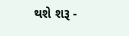થશે શરૂ -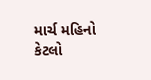માર્ચ મહિનો કેટલો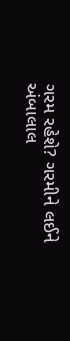ગરમ રહેશે? ગરમીને લઈને અંબાલાલ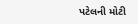પટેલની મોટી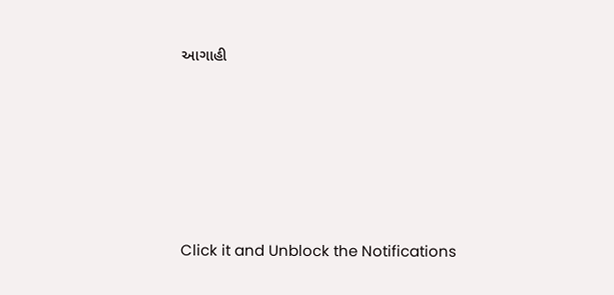આગાહી









Click it and Unblock the Notifications